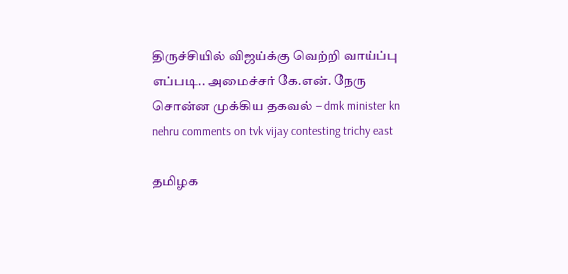திருச்சியில் விஜய்க்கு வெற்றி வாய்ப்பு எப்படி.. அமைச்சர் கே.என். நேரு சொன்ன முக்கிய தகவல் – dmk minister kn nehru comments on tvk vijay contesting trichy east

தமிழக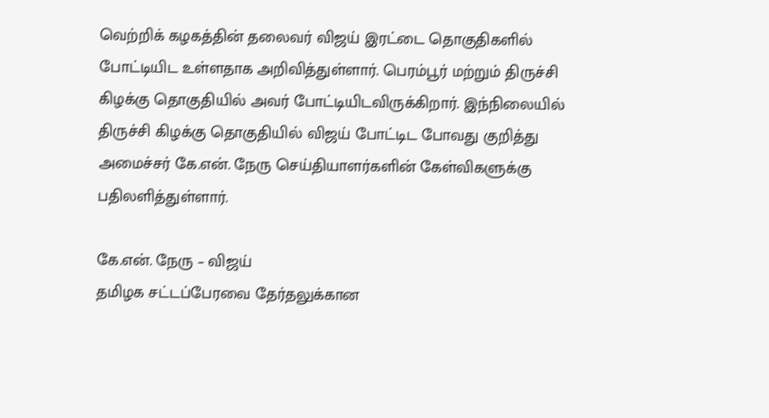வெற்றிக் கழகத்தின் தலைவர் விஜய் இரட்டை தொகுதிகளில் போட்டியிட உள்ளதாக அறிவித்துள்ளார். பெரம்பூர் மற்றும் திருச்சி கிழக்கு தொகுதியில் அவர் போட்டியிடவிருக்கிறார். இந்நிலையில் திருச்சி கிழக்கு தொகுதியில் விஜய் போட்டிட போவது குறித்து அமைச்சர் கே.என். நேரு செய்தியாளர்களின் கேள்விகளுக்கு பதிலளித்துள்ளார்.

கே.என். நேரு – விஜய்
தமிழக சட்டப்பேரவை தேர்தலுக்கான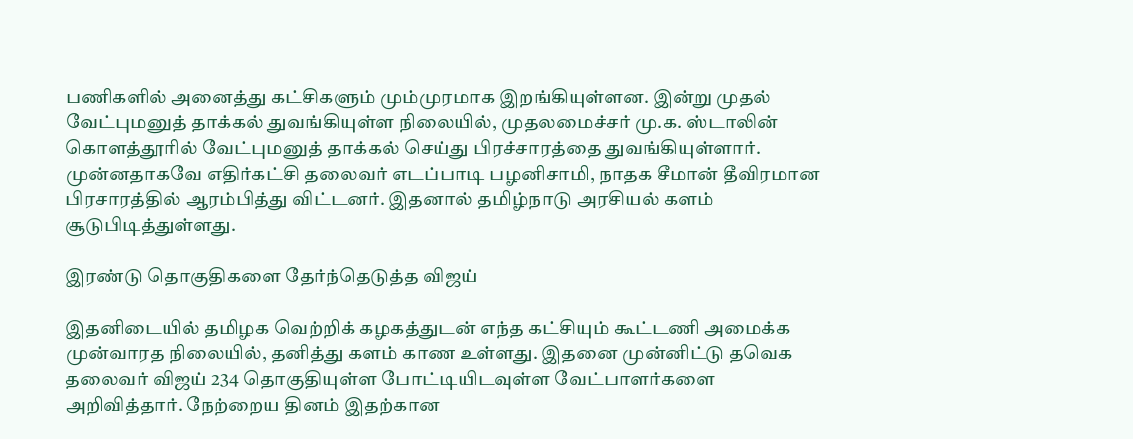பணிகளில் அனைத்து கட்சிகளும் மும்முரமாக இறங்கியுள்ளன. இன்று முதல் வேட்புமனுத் தாக்கல் துவங்கியுள்ள நிலையில், முதலமைச்சர் மு.க. ஸ்டாலின் கொளத்தூரில் வேட்புமனுத் தாக்கல் செய்து பிரச்சாரத்தை துவங்கியுள்ளார். முன்னதாகவே எதிர்கட்சி தலைவர் எடப்பாடி பழனிசாமி, நாதக சீமான் தீவிரமான பிரசாரத்தில் ஆரம்பித்து விட்டனர். இதனால் தமிழ்நாடு அரசியல் களம் சூடுபிடித்துள்ளது.

இரண்டு தொகுதிகளை தேர்ந்தெடுத்த விஜய்

இதனிடையில் தமிழக வெற்றிக் கழகத்துடன் எந்த கட்சியும் கூட்டணி அமைக்க முன்வாரத நிலையில், தனித்து களம் காண உள்ளது. இதனை முன்னிட்டு தவெக தலைவர் விஜய் 234 தொகுதியுள்ள போட்டியிடவுள்ள வேட்பாளர்களை அறிவித்தார். நேற்றைய தினம் இதற்கான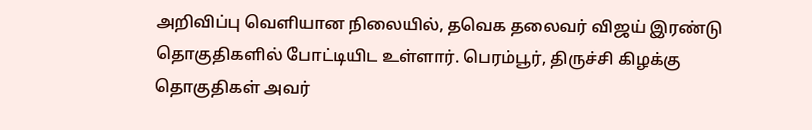அறிவிப்பு வெளியான நிலையில், தவெக தலைவர் விஜய் இரண்டு தொகுதிகளில் போட்டியிட உள்ளார். பெரம்பூர், திருச்சி கிழக்கு தொகுதிகள் அவர்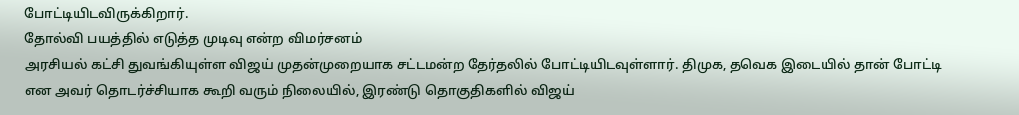போட்டியிடவிருக்கிறார்.
தோல்வி பயத்தில் எடுத்த முடிவு என்ற விமர்சனம்
அரசியல் கட்சி துவங்கியுள்ள விஜய் முதன்முறையாக சட்டமன்ற தேர்தலில் போட்டியிடவுள்ளார். திமுக, தவெக இடையில் தான் போட்டி என அவர் தொடர்ச்சியாக கூறி வரும் நிலையில், இரண்டு தொகுதிகளில் விஜய்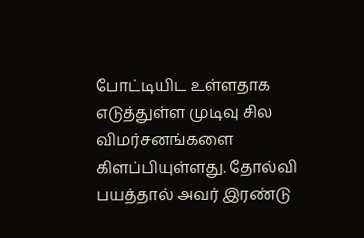போட்டியிட உள்ளதாக எடுத்துள்ள முடிவு சில விமர்சனங்களை கிளப்பியுள்ளது. தோல்வி பயத்தால் அவர் இரண்டு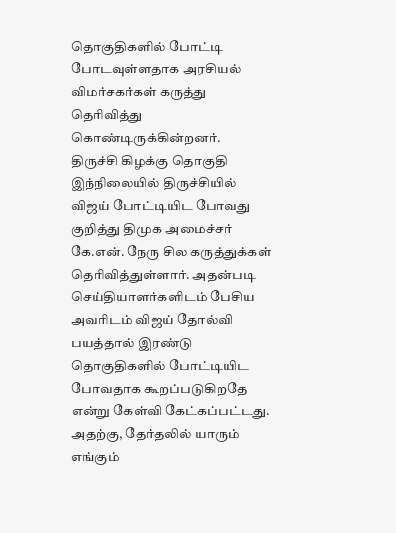தொகுதிகளில் போட்டி போடவுள்ளதாக அரசியல் விமர்சகர்கள் கருத்து தெரிவித்து கொண்டிருக்கின்றனர்.
திருச்சி கிழக்கு தொகுதி
இந்நிலையில் திருச்சியில் விஜய் போட்டியிட போவது குறித்து திமுக அமைச்சர் கே.என். நேரு சில கருத்துக்கள் தெரிவித்துள்ளார். அதன்படி செய்தியாளர்களிடம் பேசிய அவரிடம் விஜய் தோல்வி பயத்தால் இரண்டு தொகுதிகளில் போட்டியிட போவதாக கூறப்படுகிறதே என்று கேள்வி கேட்கப்பட்டது. அதற்கு, தேர்தலில் யாரும் எங்கும்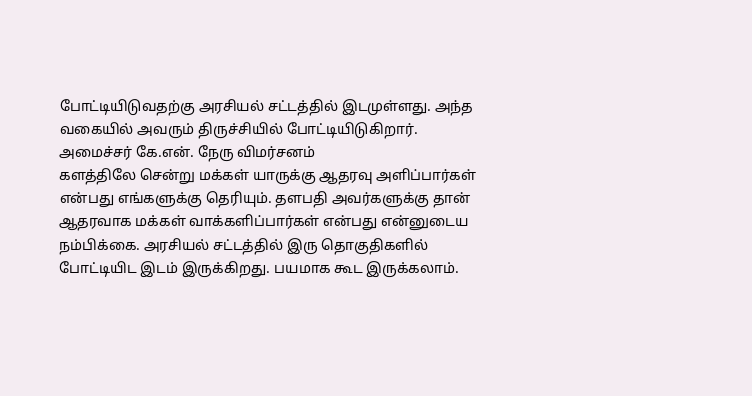போட்டியிடுவதற்கு அரசியல் சட்டத்தில் இடமுள்ளது. அந்த வகையில் அவரும் திருச்சியில் போட்டியிடுகிறார்.
அமைச்சர் கே.என். நேரு விமர்சனம்
களத்திலே சென்று மக்கள் யாருக்கு ஆதரவு அளிப்பார்கள் என்பது எங்களுக்கு தெரியும். தளபதி அவர்களுக்கு தான் ஆதரவாக மக்கள் வாக்களிப்பார்கள் என்பது என்னுடைய நம்பிக்கை. அரசியல் சட்டத்தில் இரு தொகுதிகளில் போட்டியிட இடம் இருக்கிறது. பயமாக கூட இருக்கலாம்.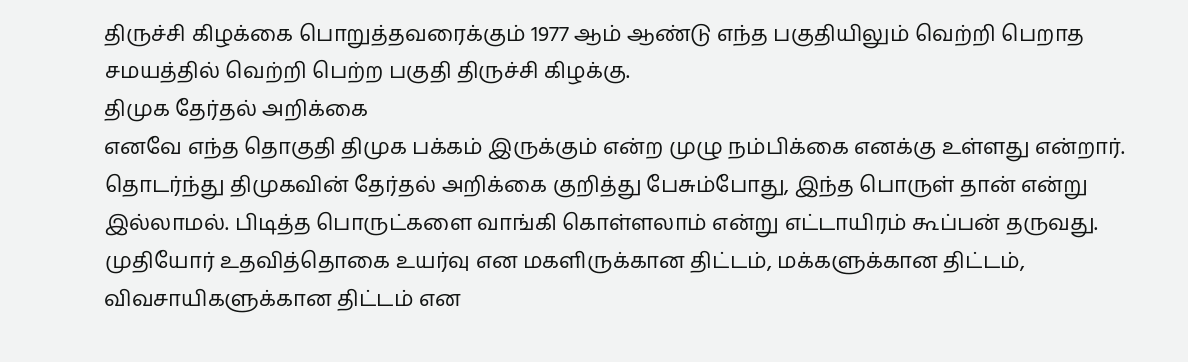திருச்சி கிழக்கை பொறுத்தவரைக்கும் 1977 ஆம் ஆண்டு எந்த பகுதியிலும் வெற்றி பெறாத சமயத்தில் வெற்றி பெற்ற பகுதி திருச்சி கிழக்கு.
திமுக தேர்தல் அறிக்கை
எனவே எந்த தொகுதி திமுக பக்கம் இருக்கும் என்ற முழு நம்பிக்கை எனக்கு உள்ளது என்றார். தொடர்ந்து திமுகவின் தேர்தல் அறிக்கை குறித்து பேசும்போது, இந்த பொருள் தான் என்று இல்லாமல். பிடித்த பொருட்களை வாங்கி கொள்ளலாம் என்று எட்டாயிரம் கூப்பன் தருவது. முதியோர் உதவித்தொகை உயர்வு என மகளிருக்கான திட்டம், மக்களுக்கான திட்டம், விவசாயிகளுக்கான திட்டம் என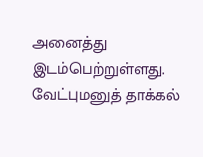அனைத்து இடம்பெற்றுள்ளது.
வேட்புமனுத் தாக்கல்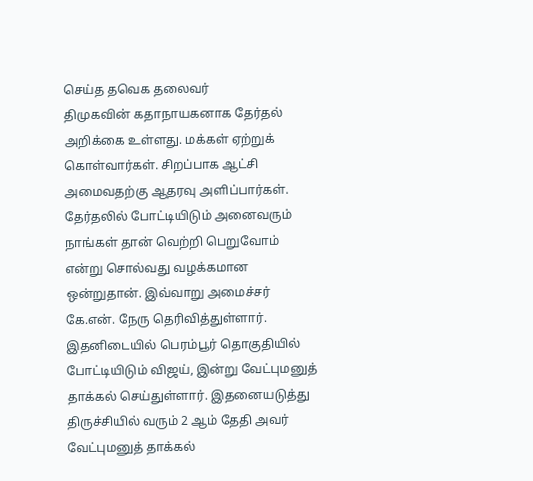செய்த தவெக தலைவர்
திமுகவின் கதாநாயகனாக தேர்தல் அறிக்கை உள்ளது. மக்கள் ஏற்றுக் கொள்வார்கள். சிறப்பாக ஆட்சி அமைவதற்கு ஆதரவு அளிப்பார்கள். தேர்தலில் போட்டியிடும் அனைவரும் நாங்கள் தான் வெற்றி பெறுவோம் என்று சொல்வது வழக்கமான ஒன்றுதான். இவ்வாறு அமைச்சர் கே.என். நேரு தெரிவித்துள்ளார். இதனிடையில் பெரம்பூர் தொகுதியில் போட்டியிடும் விஜய், இன்று வேட்புமனுத் தாக்கல் செய்துள்ளார். இதனையடுத்து திருச்சியில் வரும் 2 ஆம் தேதி அவர் வேட்புமனுத் தாக்கல்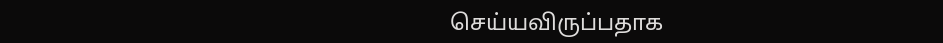செய்யவிருப்பதாக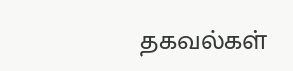தகவல்கள்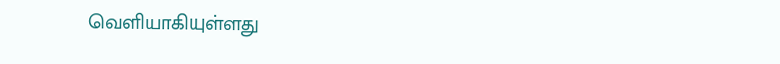வெளியாகியுள்ளது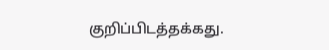குறிப்பிடத்தக்கது.